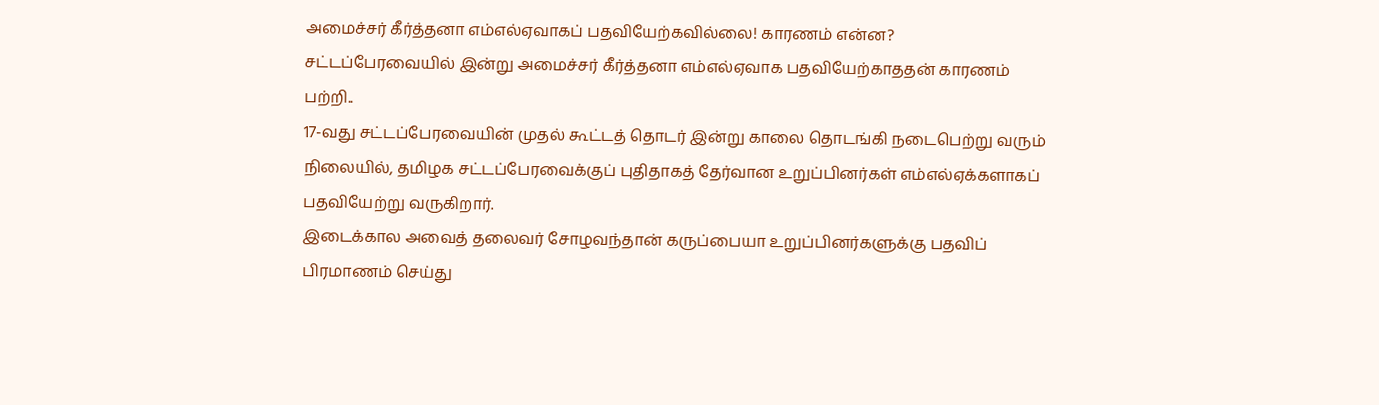அமைச்சர் கீர்த்தனா எம்எல்ஏவாகப் பதவியேற்கவில்லை! காரணம் என்ன?
சட்டப்பேரவையில் இன்று அமைச்சர் கீர்த்தனா எம்எல்ஏவாக பதவியேற்காததன் காரணம் பற்றி..
17-வது சட்டப்பேரவையின் முதல் கூட்டத் தொடர் இன்று காலை தொடங்கி நடைபெற்று வரும் நிலையில், தமிழக சட்டப்பேரவைக்குப் புதிதாகத் தேர்வான உறுப்பினர்கள் எம்எல்ஏக்களாகப் பதவியேற்று வருகிறார்.
இடைக்கால அவைத் தலைவர் சோழவந்தான் கருப்பையா உறுப்பினர்களுக்கு பதவிப் பிரமாணம் செய்து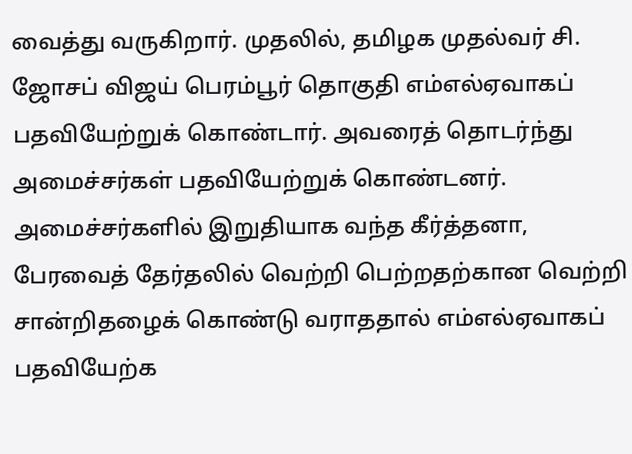வைத்து வருகிறார். முதலில், தமிழக முதல்வர் சி. ஜோசப் விஜய் பெரம்பூர் தொகுதி எம்எல்ஏவாகப் பதவியேற்றுக் கொண்டார். அவரைத் தொடர்ந்து அமைச்சர்கள் பதவியேற்றுக் கொண்டனர். அமைச்சர்களில் இறுதியாக வந்த கீர்த்தனா, பேரவைத் தேர்தலில் வெற்றி பெற்றதற்கான வெற்றி சான்றிதழைக் கொண்டு வராததால் எம்எல்ஏவாகப் பதவியேற்க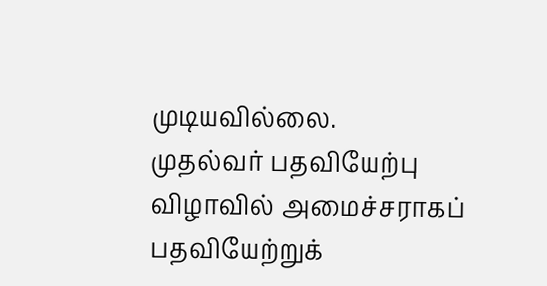முடியவில்லை.
முதல்வர் பதவியேற்பு விழாவில் அமைச்சராகப் பதவியேற்றுக்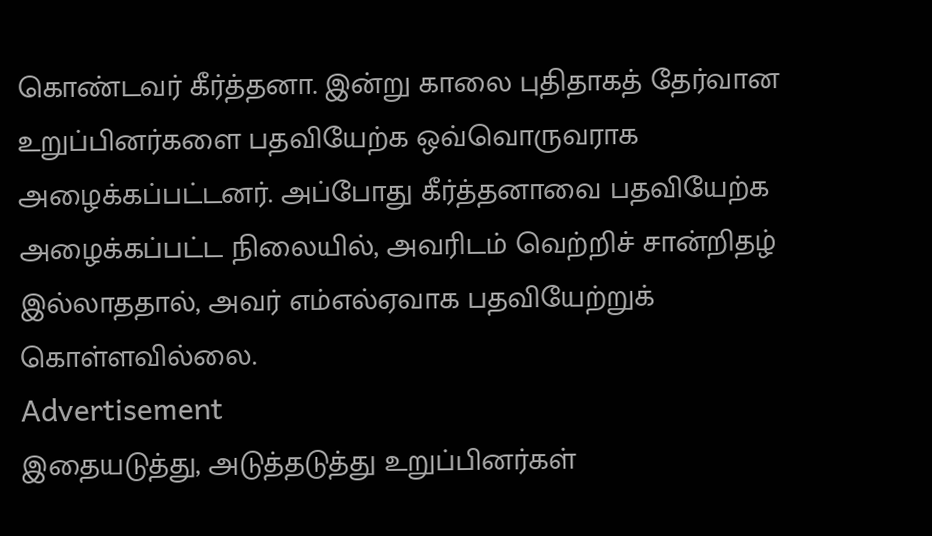கொண்டவர் கீர்த்தனா. இன்று காலை புதிதாகத் தேர்வான உறுப்பினர்களை பதவியேற்க ஒவ்வொருவராக அழைக்கப்பட்டனர். அப்போது கீர்த்தனாவை பதவியேற்க அழைக்கப்பட்ட நிலையில், அவரிடம் வெற்றிச் சான்றிதழ் இல்லாததால், அவர் எம்எல்ஏவாக பதவியேற்றுக் கொள்ளவில்லை.
Advertisement
இதையடுத்து, அடுத்தடுத்து உறுப்பினர்கள்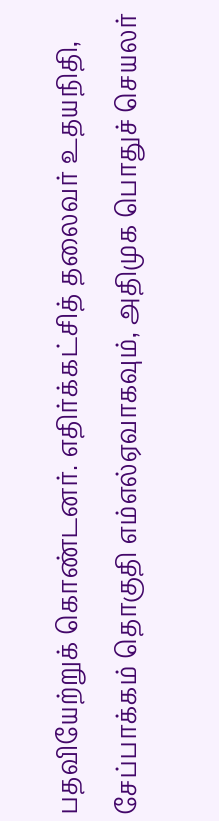பதவியேற்றுக் கொண்டனர். எதிர்க்கட்சித் தலைவர் உதயநிதி, சேப்பாக்கம் தொகுதி எம்எல்ஏவாகவும், அதிமுக பொதுச் செயலர்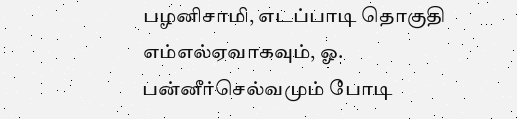பழனிசாமி, எடப்பாடி தொகுதி எம்எல்ஏவாகவும், ஓ. பன்னீர்செல்வமும் போடி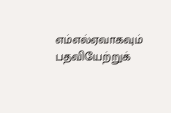எம்எல்ஏவாகவும் பதவியேற்றுக்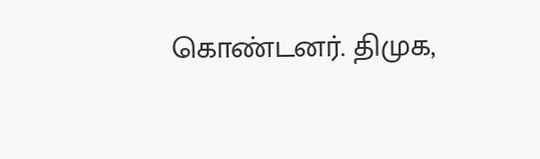கொண்டனர். திமுக,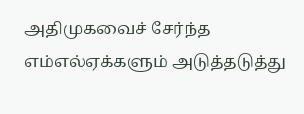அதிமுகவைச் சேர்ந்த எம்எல்ஏக்களும் அடுத்தடுத்து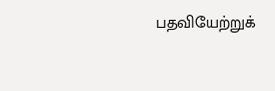பதவியேற்றுக்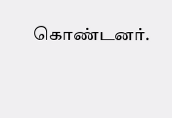கொண்டனர்.